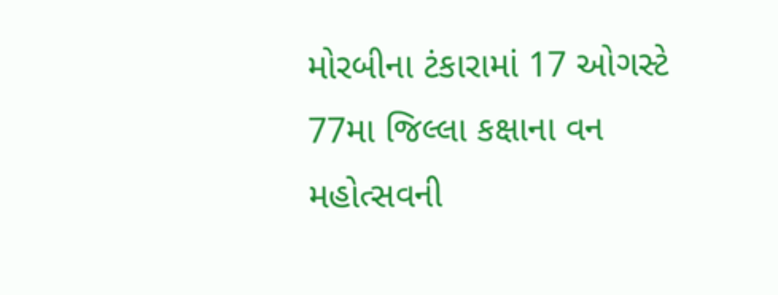મોરબીના ટંકારામાં 17 ઓગસ્ટે 77મા જિલ્લા કક્ષાના વન મહોત્સવની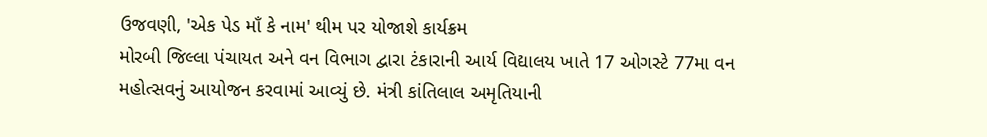ઉજવણી, 'એક પેડ માઁ કે નામ' થીમ પર યોજાશે કાર્યક્રમ
મોરબી જિલ્લા પંચાયત અને વન વિભાગ દ્વારા ટંકારાની આર્ય વિદ્યાલય ખાતે 17 ઓગસ્ટે 77મા વન મહોત્સવનું આયોજન કરવામાં આવ્યું છે. મંત્રી કાંતિલાલ અમૃતિયાની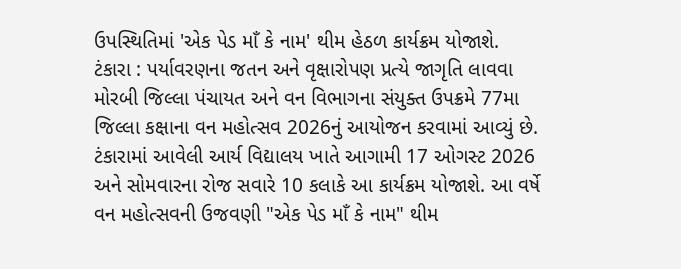ઉપસ્થિતિમાં 'એક પેડ માઁ કે નામ' થીમ હેઠળ કાર્યક્રમ યોજાશે.
ટંકારા : પર્યાવરણના જતન અને વૃક્ષારોપણ પ્રત્યે જાગૃતિ લાવવા મોરબી જિલ્લા પંચાયત અને વન વિભાગના સંયુક્ત ઉપક્રમે 77મા જિલ્લા કક્ષાના વન મહોત્સવ 2026નું આયોજન કરવામાં આવ્યું છે. ટંકારામાં આવેલી આર્ય વિદ્યાલય ખાતે આગામી 17 ઓગસ્ટ 2026 અને સોમવારના રોજ સવારે 10 કલાકે આ કાર્યક્રમ યોજાશે. આ વર્ષે વન મહોત્સવની ઉજવણી "એક પેડ માઁ કે નામ" થીમ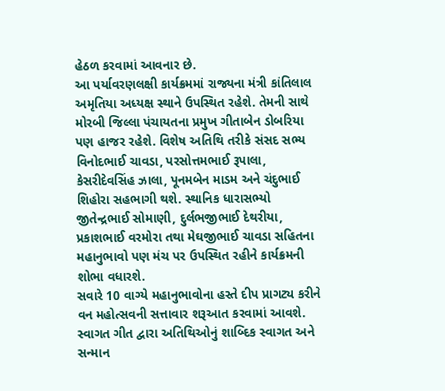હેઠળ કરવામાં આવનાર છે.
આ પર્યાવરણલક્ષી કાર્યક્રમમાં રાજ્યના મંત્રી કાંતિલાલ અમૃતિયા અધ્યક્ષ સ્થાને ઉપસ્થિત રહેશે. તેમની સાથે મોરબી જિલ્લા પંચાયતના પ્રમુખ ગીતાબેન ડોબરિયા પણ હાજર રહેશે. વિશેષ અતિથિ તરીકે સંસદ સભ્ય વિનોદભાઈ ચાવડા, પરસોત્તમભાઈ રૂપાલા, કેસરીદેવસિંહ ઝાલા, પૂનમબેન માડમ અને ચંદુભાઈ શિહોરા સહભાગી થશે. સ્થાનિક ધારાસભ્યો જીતેન્દ્રભાઈ સોમાણી, દુર્લભજીભાઈ દેથરીયા, પ્રકાશભાઈ વરમોરા તથા મેઘજીભાઈ ચાવડા સહિતના મહાનુભાવો પણ મંચ પર ઉપસ્થિત રહીને કાર્યક્રમની શોભા વધારશે.
સવારે 10 વાગ્યે મહાનુભાવોના હસ્તે દીપ પ્રાગટ્ય કરીને વન મહોત્સવની સત્તાવાર શરૂઆત કરવામાં આવશે. સ્વાગત ગીત દ્વારા અતિથિઓનું શાબ્દિક સ્વાગત અને સન્માન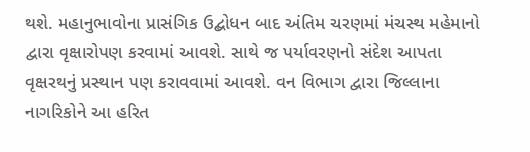થશે. મહાનુભાવોના પ્રાસંગિક ઉદ્બોધન બાદ અંતિમ ચરણમાં મંચસ્થ મહેમાનો દ્વારા વૃક્ષારોપણ કરવામાં આવશે. સાથે જ પર્યાવરણનો સંદેશ આપતા વૃક્ષરથનું પ્રસ્થાન પણ કરાવવામાં આવશે. વન વિભાગ દ્વારા જિલ્લાના નાગરિકોને આ હરિત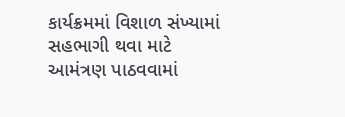કાર્યક્રમમાં વિશાળ સંખ્યામાં સહભાગી થવા માટે આમંત્રણ પાઠવવામાં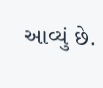આવ્યું છે.